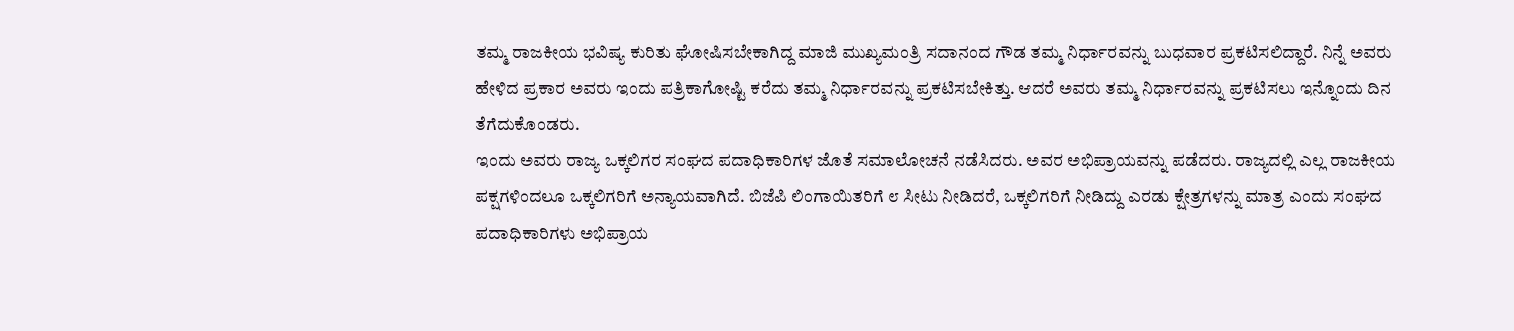ತಮ್ಮ ರಾಜಕೀಯ ಭವಿಷ್ಯ ಕುರಿತು ಘೋಷಿಸಬೇಕಾಗಿದ್ದ ಮಾಜಿ ಮುಖ್ಯಮಂತ್ರಿ ಸದಾನಂದ ಗೌಡ ತಮ್ಮ ನಿರ್ಧಾರವನ್ನು ಬುಧವಾರ ಪ್ರಕಟಿಸಲಿದ್ದಾರೆ. ನಿನ್ನೆ ಅವರು ಹೇಳಿದ ಪ್ರಕಾರ ಅವರು ಇಂದು ಪತ್ರಿಕಾಗೋಷ್ಟಿ ಕರೆದು ತಮ್ಮ ನಿರ್ಧಾರವನ್ನು ಪ್ರಕಟಿಸಬೇಕಿತ್ತು. ಆದರೆ ಅವರು ತಮ್ಮ ನಿರ್ಧಾರವನ್ನು ಪ್ರಕಟಿಸಲು ಇನ್ನೊಂದು ದಿನ ತೆಗೆದುಕೊಂಡರು.
ಇಂದು ಅವರು ರಾಜ್ಯ ಒಕ್ಕಲಿಗರ ಸಂಘದ ಪದಾಧಿಕಾರಿಗಳ ಜೊತೆ ಸಮಾಲೋಚನೆ ನಡೆಸಿದರು. ಅವರ ಅಭಿಪ್ರಾಯವನ್ನು ಪಡೆದರು. ರಾಜ್ಯದಲ್ಲಿ ಎಲ್ಲ ರಾಜಕೀಯ ಪಕ್ಷಗಳಿಂದಲೂ ಒಕ್ಕಲಿಗರಿಗೆ ಅನ್ಯಾಯವಾಗಿದೆ. ಬಿಜೆಪಿ ಲಿಂಗಾಯಿತರಿಗೆ ೮ ಸೀಟು ನೀಡಿದರೆ, ಒಕ್ಕಲಿಗರಿಗೆ ನೀಡಿದ್ದು ಎರಡು ಕ್ಷೇತ್ರಗಳನ್ನು ಮಾತ್ರ ಎಂದು ಸಂಘದ ಪದಾಧಿಕಾರಿಗಳು ಅಭಿಪ್ರಾಯ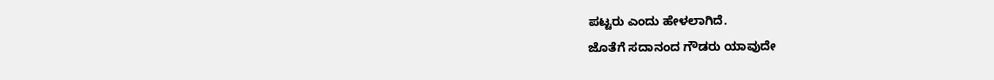ಪಟ್ಟರು ಎಂದು ಹೇಳಲಾಗಿದೆ.
ಜೊತೆಗೆ ಸದಾನಂದ ಗೌಡರು ಯಾವುದೇ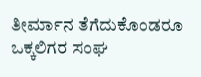ತೀರ್ಮಾನ ತೆಗೆದುಕೊಂಡರೂ ಒಕ್ಕಲಿಗರ ಸಂಘ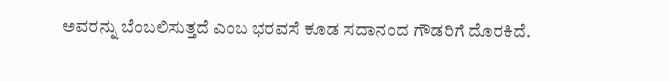ಅವರನ್ನು ಬೆಂಬಲಿಸುತ್ತದೆ ಎಂಬ ಭರವಸೆ ಕೂಡ ಸದಾನಂದ ಗೌಡರಿಗೆ ದೊರಕಿದೆ.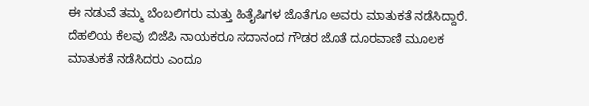ಈ ನಡುವೆ ತಮ್ಮ ಬೆಂಬಲಿಗರು ಮತ್ತು ಹಿತೈಷಿಗಳ ಜೊತೆಗೂ ಅವರು ಮಾತುಕತೆ ನಡೆಸಿದ್ದಾರೆ. ದೆಹಲಿಯ ಕೆಲವು ಬಿಜೆಪಿ ನಾಯಕರೂ ಸದಾನಂದ ಗೌಡರ ಜೊತೆ ದೂರವಾಣಿ ಮೂಲಕ ಮಾತುಕತೆ ನಡೆಸಿದರು ಎಂದೂ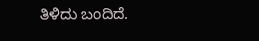ತಿಳಿದು ಬಂದಿದೆ.